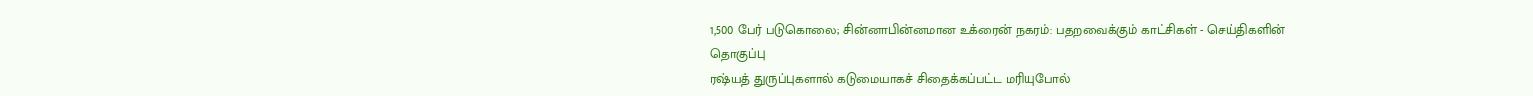1,500 பேர் படுகொலை; சின்னாபின்னமான உக்ரைன் நகரம்: பதறவைக்கும் காட்சிகள் - செய்திகளின் தொகுப்பு
ரஷ்யத் துருப்புகளால் கடுமையாகச் சிதைக்கப்பட்ட மரியுபோல்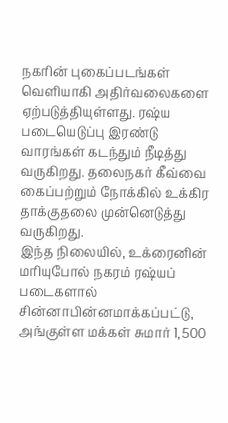நகரின் புகைப்படங்கள் வெளியாகி அதிர்வலைகளை ஏற்படுத்தியுள்ளது. ரஷ்ய படையெடுப்பு இரண்டு வாரங்கள் கடந்தும் நீடித்து வருகிறது. தலைநகர் கீவ்வை கைப்பற்றும் நோக்கில் உக்கிர தாக்குதலை முன்னெடுத்து வருகிறது.
இந்த நிலையில், உக்ரைனின் மரியுபோல் நகரம் ரஷ்யப் படைகளால் சின்னாபின்னமாக்கப்பட்டு, அங்குள்ள மக்கள் சுமார் 1,500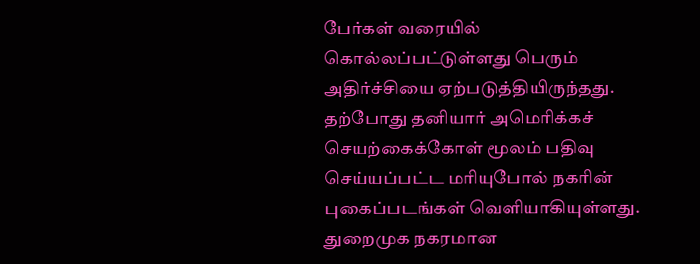பேர்கள் வரையில் கொல்லப்பட்டுள்ளது பெரும் அதிர்ச்சியை ஏற்படுத்தியிருந்தது.
தற்போது தனியார் அமெரிக்கச் செயற்கைக்கோள் மூலம் பதிவு செய்யப்பட்ட மரியுபோல் நகரின் புகைப்படங்கள் வெளியாகியுள்ளது. துறைமுக நகரமான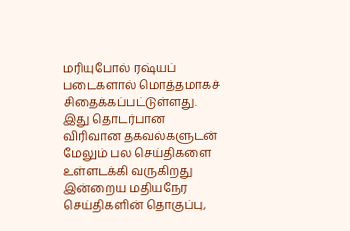மரியுபோல் ரஷ்யப் படைகளால் மொத்தமாகச் சிதைக்கப்பட்டுள்ளது.
இது தொடர்பான விரிவான தகவல்களுடன் மேலும் பல செய்திகளை உள்ளடக்கி வருகிறது இன்றைய மதியநேர செய்திகளின் தொகுப்பு,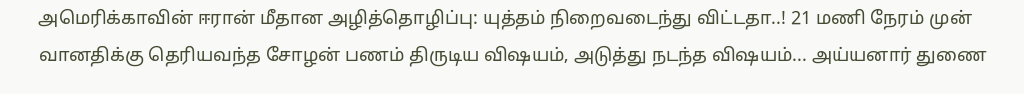அமெரிக்காவின் ஈரான் மீதான அழித்தொழிப்பு: யுத்தம் நிறைவடைந்து விட்டதா..! 21 மணி நேரம் முன்
வானதிக்கு தெரியவந்த சோழன் பணம் திருடிய விஷயம், அடுத்து நடந்த விஷயம்... அய்யனார் துணை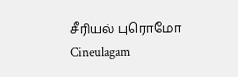சீரியல் புரொமோ Cineulagam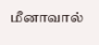மீனாவால்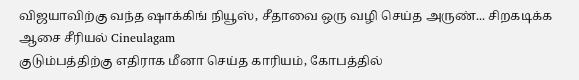விஜயாவிற்கு வந்த ஷாக்கிங் நியூஸ், சீதாவை ஒரு வழி செய்த அருண்... சிறகடிக்க ஆசை சீரியல் Cineulagam
குடும்பத்திற்கு எதிராக மீனா செய்த காரியம், கோபத்தில்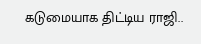கடுமையாக திட்டிய ராஜி..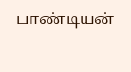பாண்டியன்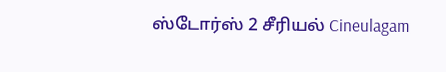ஸ்டோர்ஸ் 2 சீரியல் Cineulagam